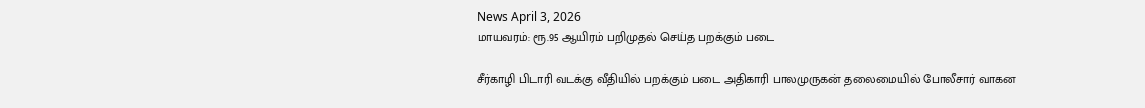News April 3, 2026
மாயவரம்: ரூ.95 ஆயிரம் பறிமுதல் செய்த பறக்கும் படை

சீர்காழி பிடாரி வடக்கு வீதியில் பறக்கும் படை அதிகாரி பாலமுருகன் தலைமையில் போலீசார் வாகன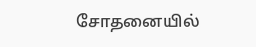சோதனையில்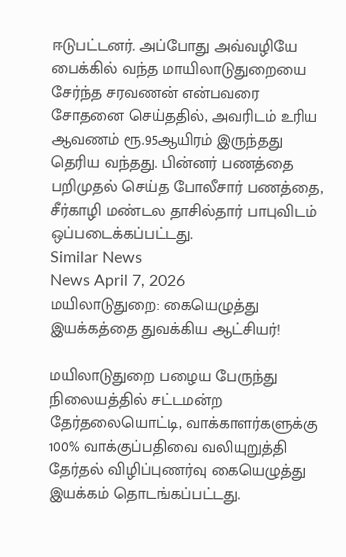ஈடுபட்டனர். அப்போது அவ்வழியே பைக்கில் வந்த மாயிலாடுதுறையை சேர்ந்த சரவணன் என்பவரை சோதனை செய்ததில், அவரிடம் உரிய ஆவணம் ரூ.95ஆயிரம் இருந்தது தெரிய வந்தது. பின்னர் பணத்தை பறிமுதல் செய்த போலீசார் பணத்தை, சீர்காழி மண்டல தாசில்தார் பாபுவிடம் ஒப்படைக்கப்பட்டது.
Similar News
News April 7, 2026
மயிலாடுதுறை: கையெழுத்து இயக்கத்தை துவக்கிய ஆட்சியர்!

மயிலாடுதுறை பழைய பேருந்து நிலையத்தில் சட்டமன்ற தேர்தலையொட்டி, வாக்காளர்களுக்கு 100% வாக்குப்பதிவை வலியுறுத்தி தேர்தல் விழிப்புணர்வு கையெழுத்து இயக்கம் தொடங்கப்பட்டது.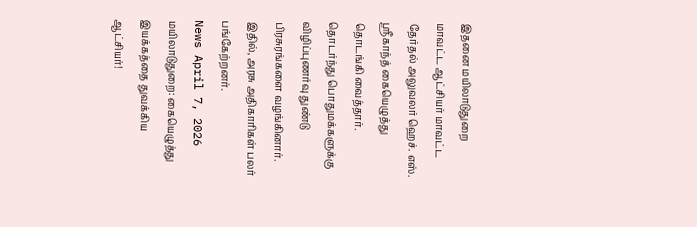இதனை மயிலாடுதுறை மாவட்ட ஆட்சியர் மாவட்ட தேர்தல் அலுவலர் ஹெச். எஸ். ஸ்ரீகாந்த் கையெழுத்து தொடங்கி வைத்தார். தொடர்ந்து பொதுமக்களுக்கு விழிப்புணர்வு துண்டு பிரசுரங்களை வழங்கினார். இதில், அரசு அதிகாரிகள் பலர் பங்கேற்றனர்.
News April 7, 2026
மயிலாடுதுறை: கையெழுத்து இயக்கத்தை துவக்கிய ஆட்சியர்!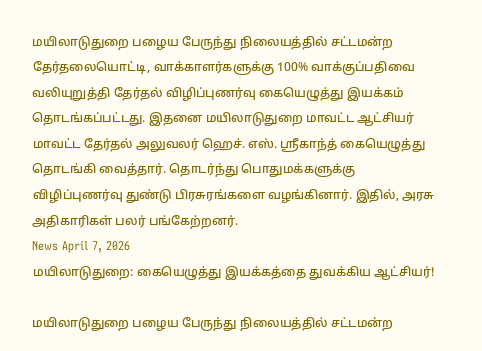மயிலாடுதுறை பழைய பேருந்து நிலையத்தில் சட்டமன்ற தேர்தலையொட்டி, வாக்காளர்களுக்கு 100% வாக்குப்பதிவை வலியுறுத்தி தேர்தல் விழிப்புணர்வு கையெழுத்து இயக்கம் தொடங்கப்பட்டது. இதனை மயிலாடுதுறை மாவட்ட ஆட்சியர் மாவட்ட தேர்தல் அலுவலர் ஹெச். எஸ். ஸ்ரீகாந்த் கையெழுத்து தொடங்கி வைத்தார். தொடர்ந்து பொதுமக்களுக்கு விழிப்புணர்வு துண்டு பிரசுரங்களை வழங்கினார். இதில், அரசு அதிகாரிகள் பலர் பங்கேற்றனர்.
News April 7, 2026
மயிலாடுதுறை: கையெழுத்து இயக்கத்தை துவக்கிய ஆட்சியர்!

மயிலாடுதுறை பழைய பேருந்து நிலையத்தில் சட்டமன்ற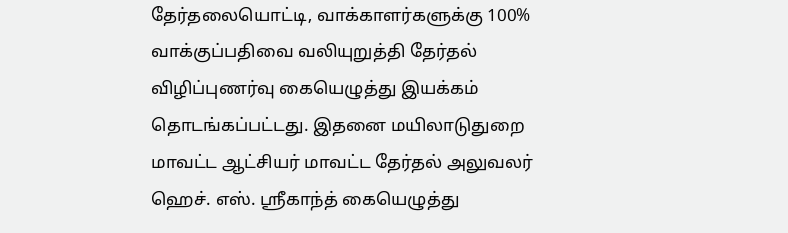தேர்தலையொட்டி, வாக்காளர்களுக்கு 100% வாக்குப்பதிவை வலியுறுத்தி தேர்தல் விழிப்புணர்வு கையெழுத்து இயக்கம் தொடங்கப்பட்டது. இதனை மயிலாடுதுறை மாவட்ட ஆட்சியர் மாவட்ட தேர்தல் அலுவலர் ஹெச். எஸ். ஸ்ரீகாந்த் கையெழுத்து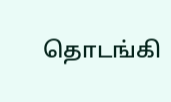தொடங்கி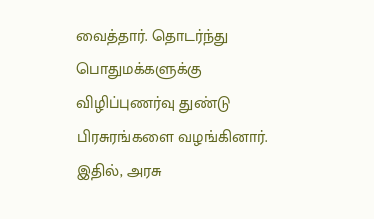வைத்தார். தொடர்ந்து பொதுமக்களுக்கு விழிப்புணர்வு துண்டு பிரசுரங்களை வழங்கினார். இதில், அரசு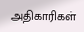அதிகாரிகள்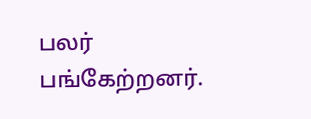பலர் பங்கேற்றனர்.